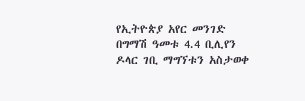የኢትዮጵያ አየር መንገድ በግማሽ ዓመቱ 4.4 ቢሊየን ዶላር ገቢ ማግኘቱን አስታወቀ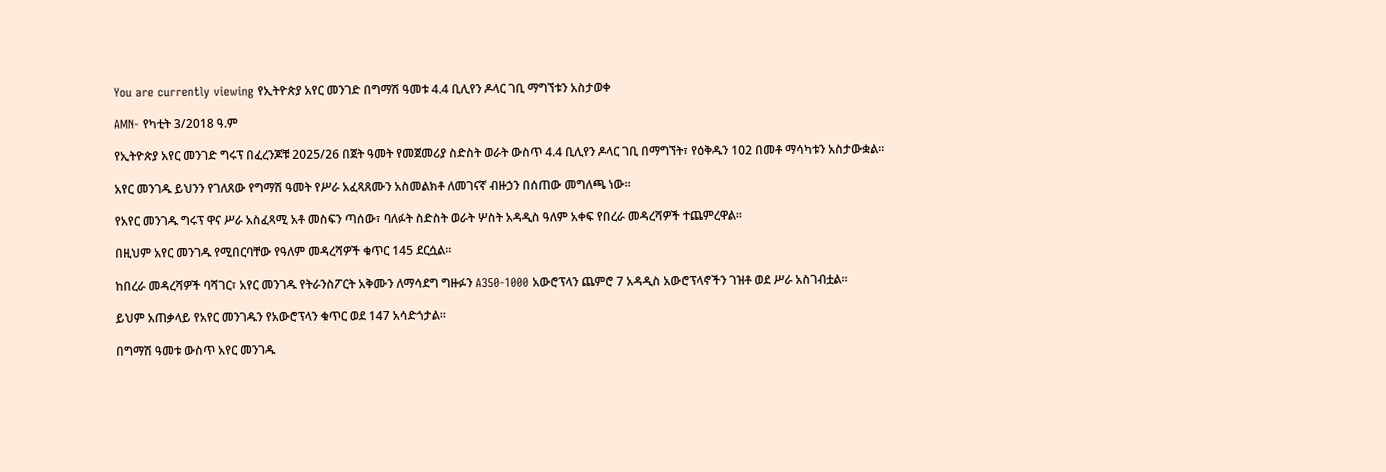You are currently viewing የኢትዮጵያ አየር መንገድ በግማሽ ዓመቱ 4.4 ቢሊየን ዶላር ገቢ ማግኘቱን አስታወቀ

AMN- የካቲት 3/2018 ዓ.ም

የኢትዮጵያ አየር መንገድ ግሩፕ በፈረንጆቹ 2025/26 በጀት ዓመት የመጀመሪያ ስድስት ወራት ውስጥ 4.4 ቢሊየን ዶላር ገቢ በማግኘት፣ የዕቅዱን 102 በመቶ ማሳካቱን አስታውቋል።

አየር መንገዱ ይህንን የገለጸው የግማሽ ዓመት የሥራ አፈጻጸሙን አስመልክቶ ለመገናኛ ብዙኃን በሰጠው መግለጫ ነው።

የአየር መንገዱ ግሩፕ ዋና ሥራ አስፈጻሚ አቶ መስፍን ጣሰው፣ ባለፉት ስድስት ወራት ሦስት አዳዲስ ዓለም አቀፍ የበረራ መዳረሻዎች ተጨምረዋል።

በዚህም አየር መንገዱ የሚበርባቸው የዓለም መዳረሻዎች ቁጥር 145 ደርሷል።

ከበረራ መዳረሻዎች ባሻገር፣ አየር መንገዱ የትራንስፖርት አቅሙን ለማሳደግ ግዙፉን A350-1000 አውሮፕላን ጨምሮ 7 አዳዲስ አውሮፕላኖችን ገዝቶ ወደ ሥራ አስገብቷል።

ይህም አጠቃላይ የአየር መንገዱን የአውሮፕላን ቁጥር ወደ 147 አሳድጎታል።

በግማሽ ዓመቱ ውስጥ አየር መንገዱ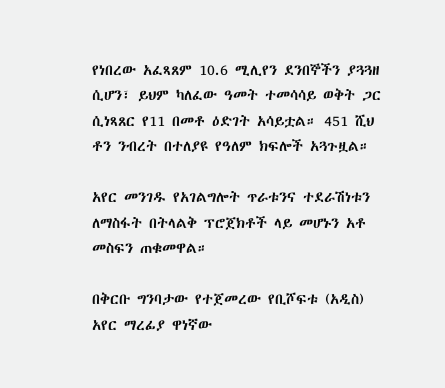የነበረው አፈጻጸም 10.6 ሚሊየን ደንበኞችን ያጓጓዘ ሲሆን፣ ይህም ካለፈው ዓመት ተመሳሳይ ወቅት ጋር ሲነጻጸር የ11 በመቶ ዕድገት አሳይቷል። 451 ሺህ ቶን ንብረት በተለያዩ የዓለም ክፍሎች አጓጉዟል።

አየር መንገዱ የአገልግሎት ጥራቱንና ተደራሽነቱን ለማስፋት በትላልቅ ፕሮጀክቶች ላይ መሆኑን አቶ መስፍን ጠቁመዋል።

በቅርቡ ግንባታው የተጀመረው የቢሾፍቱ (አዲስ) አየር ማረፊያ ዋነኛው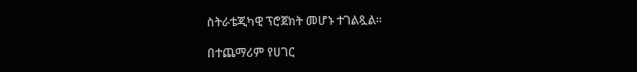ስትራቴጂካዊ ፕሮጀክት መሆኑ ተገልጿል።

በተጨማሪም የሀገር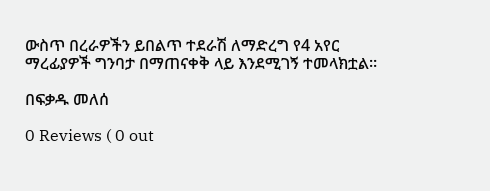ውስጥ በረራዎችን ይበልጥ ተደራሽ ለማድረግ የ4 አየር ማረፊያዎች ግንባታ በማጠናቀቅ ላይ እንደሚገኝ ተመላክቷል።

በፍቃዱ መለሰ

0 Reviews ( 0 out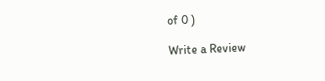of 0 )

Write a Review